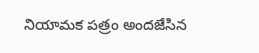నియామక పత్రం అందజేసిన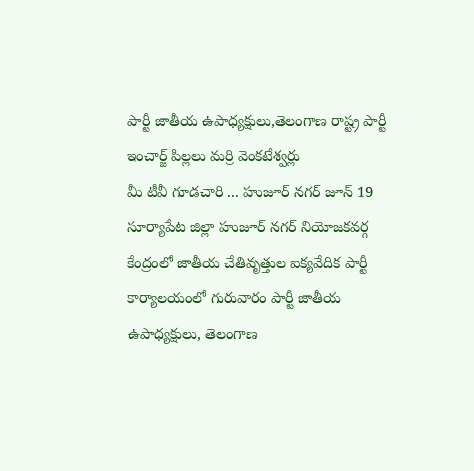పార్టీ జాతీయ ఉపాధ్యక్షులు,తెలంగాణ రాష్ట్ర పార్టీ ఇంచార్జ్ పిల్లలు మర్రి వెంకటేశ్వర్లు
మీ టీవీ గూడచారి ... హుజూర్ నగర్ జూన్ 19
సూర్యాపేట జిల్లా హుజూర్ నగర్ నియోజకవర్గ కేంద్రంలో జాతీయ చేతివృత్తుల ఐక్యవేదిక పార్టీ కార్యాలయంలో గురువారం పార్టీ జాతీయ ఉపాధ్యక్షులు, తెలంగాణ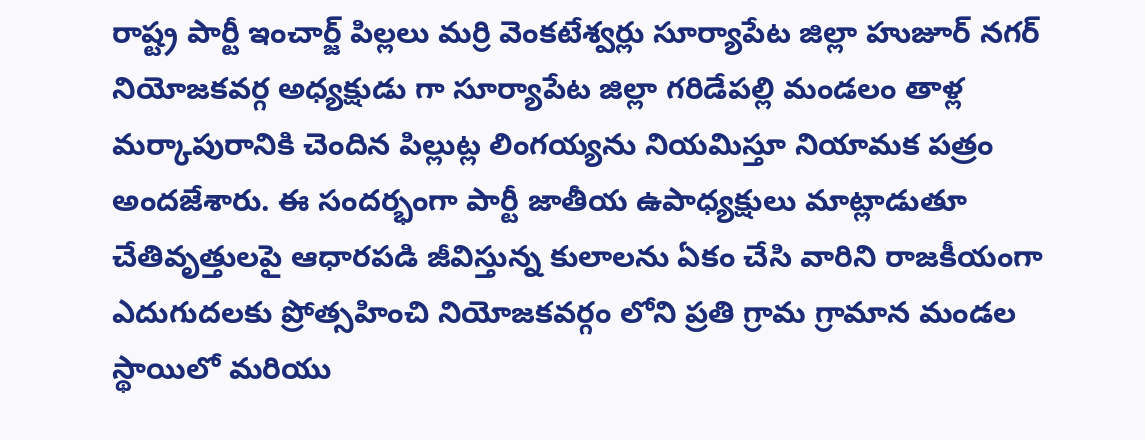రాష్ట్ర పార్టీ ఇంచార్జ్ పిల్లలు మర్రి వెంకటేశ్వర్లు సూర్యాపేట జిల్లా హుజూర్ నగర్ నియోజకవర్గ అధ్యక్షుడు గా సూర్యాపేట జిల్లా గరిడేపల్లి మండలం తాళ్ల మర్కాపురానికి చెందిన పిల్లుట్ల లింగయ్యను నియమిస్తూ నియామక పత్రం అందజేశారు. ఈ సందర్భంగా పార్టీ జాతీయ ఉపాధ్యక్షులు మాట్లాడుతూ చేతివృత్తులపై ఆధారపడి జీవిస్తున్న కులాలను ఏకం చేసి వారిని రాజకీయంగా ఎదుగుదలకు ప్రోత్సహించి నియోజకవర్గం లోని ప్రతి గ్రామ గ్రామాన మండల స్థాయిలో మరియు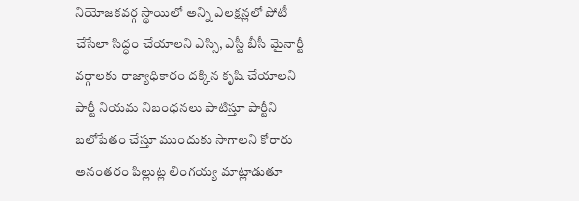నియోజకవర్గ స్థాయిలో అన్ని ఎలక్షన్లలో పోటీ చేసేలా సిద్ధం చేయాలని ఎస్సి, ఎస్టీ బీసీ మైనార్టీ వర్గాలకు రాజ్యాధికారం దక్కిన కృషి చేయాలని పార్టీ నియమ నిబంధనలు పాటిస్తూ పార్టీని బలోపేతం చేస్తూ ముందుకు సాగాలని కోరారు అనంతరం పిల్లుట్ల లింగయ్య మాట్లాడుతూ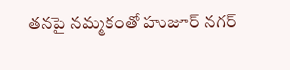తనపై నమ్మకంతో హుజూర్ నగర్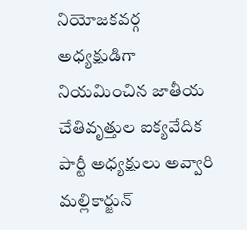నియోజకవర్గ అధ్యక్షుడిగా నియమించిన జాతీయ చేతివృత్తుల ఐక్యవేదిక పార్టీ అధ్యక్షులు అవ్వారి మల్లికార్జున్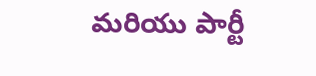మరియు పార్టీ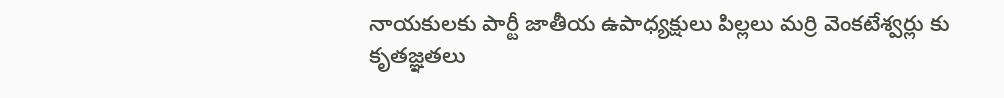నాయకులకు పార్టీ జాతీయ ఉపాధ్యక్షులు పిల్లలు మర్రి వెంకటేశ్వర్లు కు కృతజ్ఞతలు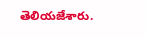తెలియజేశారు.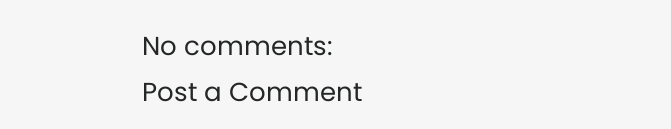No comments:
Post a Comment